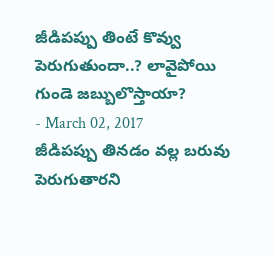జీడిపప్పు తింటే కొవ్వు పెరుగుతుందా..? లావైపోయి గుండె జబ్బులొస్తాయా?
- March 02, 2017
జీడిపప్పు తినడం వల్ల బరువు పెరుగుతారని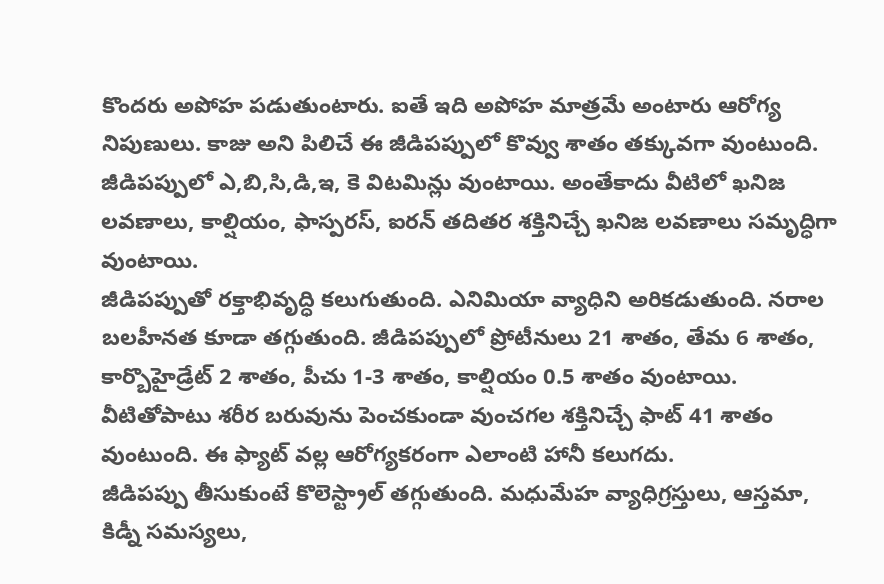కొందరు అపోహ పడుతుంటారు. ఐతే ఇది అపోహ మాత్రమే అంటారు ఆరోగ్య నిపుణులు. కాజు అని పిలిచే ఈ జీడిపప్పులో కొవ్వు శాతం తక్కువగా వుంటుంది. జీడిపప్పులో ఎ,బి,సి,డి,ఇ, కె విటమిన్లు వుంటాయి. అంతేకాదు వీటిలో ఖనిజ లవణాలు, కాల్షియం, ఫాస్పరస్, ఐరన్ తదితర శక్తినిచ్చే ఖనిజ లవణాలు సమృద్ధిగా వుంటాయి.
జీడిపప్పుతో రక్తాభివృద్ధి కలుగుతుంది. ఎనిమియా వ్యాధిని అరికడుతుంది. నరాల బలహీనత కూడా తగ్గుతుంది. జీడిపప్పులో ప్రోటీనులు 21 శాతం, తేమ 6 శాతం, కార్బొహైడ్రేట్ 2 శాతం, పీచు 1-3 శాతం, కాల్షియం 0.5 శాతం వుంటాయి. వీటితోపాటు శరీర బరువును పెంచకుండా వుంచగల శక్తినిచ్చే ఫాట్ 41 శాతం వుంటుంది. ఈ ఫ్యాట్ వల్ల ఆరోగ్యకరంగా ఎలాంటి హానీ కలుగదు.
జీడిపప్పు తీసుకుంటే కొలెస్ట్రాల్ తగ్గుతుంది. మధుమేహ వ్యాధిగ్రస్తులు, ఆస్తమా, కిడ్నీ సమస్యలు,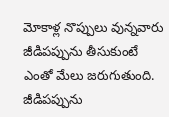మోకాళ్ల నొప్పులు వున్నవారు జీడిపప్పును తీసుకుంటే ఎంతో మేలు జరుగుతుంది. జీడిపప్పును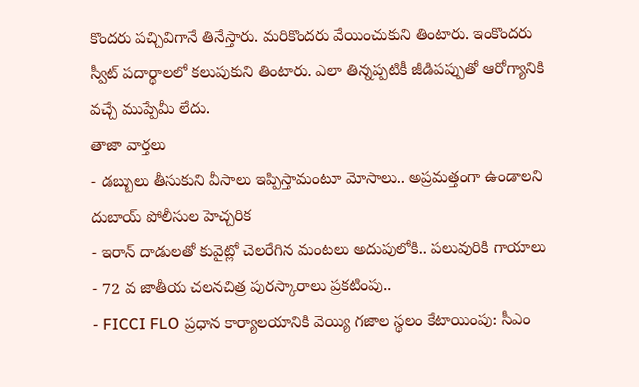కొందరు పచ్చివిగానే తినేస్తారు. మరికొందరు వేయించుకుని తింటారు. ఇంకొందరు స్వీట్ పదార్థాలలో కలుపుకుని తింటారు. ఎలా తిన్నప్పటికీ జీడిపప్పుతో ఆరోగ్యానికి వచ్చే ముప్పేమీ లేదు.
తాజా వార్తలు
- డబ్బులు తీసుకుని వీసాలు ఇప్పిస్తామంటూ మోసాలు.. అప్రమత్తంగా ఉండాలని దుబాయ్ పోలీసుల హెచ్చరిక
- ఇరాన్ దాడులతో కువైట్లో చెలరేగిన మంటలు అదుపులోకి.. పలువురికి గాయాలు
- 72 వ జాతీయ చలనచిత్ర పురస్కారాలు ప్రకటింపు..
- FICCI FLO ప్రధాన కార్యాలయానికి వెయ్యి గజాల స్థలం కేటాయింపు: సీఎం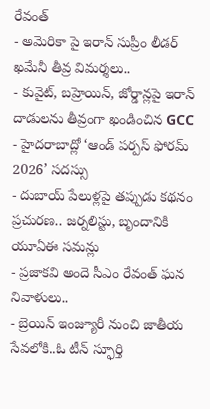రేవంత్
- అమెరికా పై ఇరాన్ సుప్రీం లీడర్ ఖమేనీ తీవ్ర విమర్శలు..
- కువైట్, బహ్రెయిన్, జోర్డాన్లపై ఇరాన్ దాడులను తీవ్రంగా ఖండించిన GCC
- హైదరాబాద్లో ‘ఆండ్ పర్పస్ ఫోరమ్ 2026’ సదస్సు
- దుబాయ్ పేలుళ్లపై తప్పుడు కథనం ప్రచురణ.. జర్నలిస్టు, బృందానికి యూఏఈ సమన్లు
- ప్రజాకవి అందె సీఎం రేవంత్ ఘన నివాళులు..
- బ్రెయిన్ ఇంజ్యూరీ నుంచి జాతీయ సేవలోకి..ఓ టీన్ స్ఫూర్తి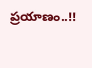ప్రయాణం..!!